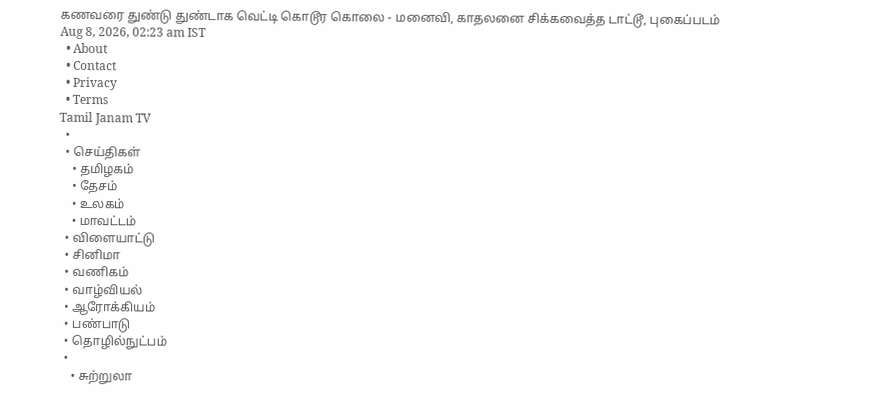கணவரை துண்டு துண்டாக வெட்டி கொடூர கொலை - மனைவி, காதலனை சிக்கவைத்த டாட்டூ, புகைப்படம்
Aug 8, 2026, 02:23 am IST
  • About
  • Contact
  • Privacy
  • Terms
Tamil Janam TV
  •
  • செய்திகள்
    • தமிழகம்
    • தேசம்
    • உலகம்
    • மாவட்டம்
  • விளையாட்டு
  • சினிமா
  • வணிகம்
  • வாழ்வியல்
  • ஆரோக்கியம்
  • பண்பாடு
  • தொழில்நுட்பம்
  •
    • சுற்றுலா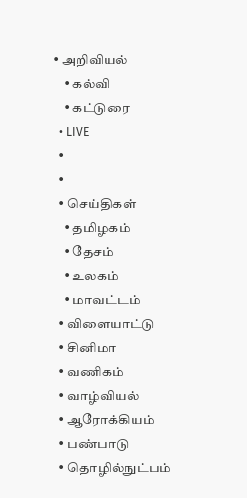• அறிவியல்
    • கல்வி
    • கட்டுரை
  • LIVE
  •
  •
  • செய்திகள்
    • தமிழகம்
    • தேசம்
    • உலகம்
    • மாவட்டம்
  • விளையாட்டு
  • சினிமா
  • வணிகம்
  • வாழ்வியல்
  • ஆரோக்கியம்
  • பண்பாடு
  • தொழில்நுட்பம்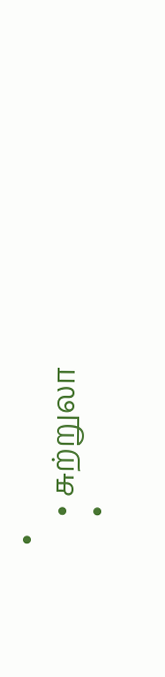•
    • சுற்றுலா
    •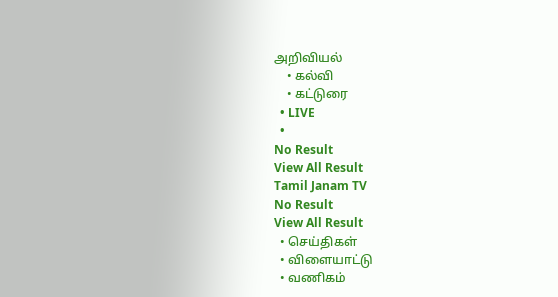அறிவியல்
    • கல்வி
    • கட்டுரை
  • LIVE
  •
No Result
View All Result
Tamil Janam TV
No Result
View All Result
  • செய்திகள்
  • விளையாட்டு
  • வணிகம்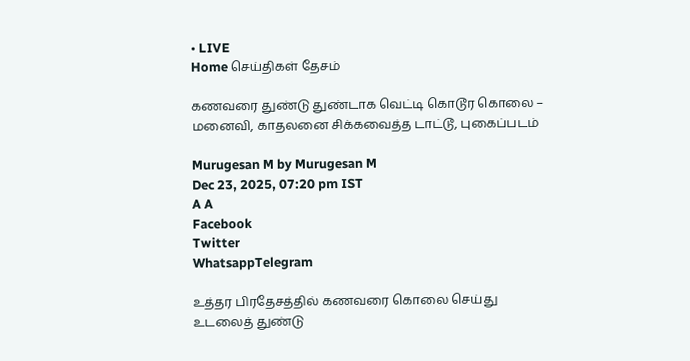• LIVE
Home செய்திகள் தேசம்

கணவரை துண்டு துண்டாக வெட்டி கொடூர கொலை – மனைவி, காதலனை சிக்கவைத்த டாட்டூ, புகைப்படம்

Murugesan M by Murugesan M
Dec 23, 2025, 07:20 pm IST
A A
Facebook
Twitter
WhatsappTelegram

உத்தர பிரதேசத்தில் கணவரை கொலை செய்து உடலைத் துண்டு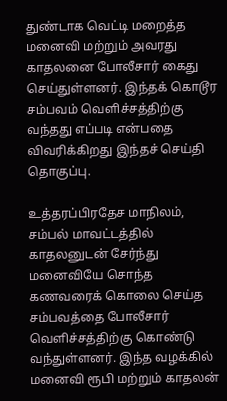துண்டாக வெட்டி மறைத்த மனைவி மற்றும் அவரது காதலனை போலீசார் கைது செய்துள்ளனர். இந்தக் கொடூர சம்பவம் வெளிச்சத்திற்கு வந்தது எப்படி என்பதை விவரிக்கிறது இந்தச் செய்தி தொகுப்பு.

உத்தரப்பிரதேச மாநிலம், சம்பல் மாவட்டத்தில் காதலனுடன் சேர்ந்து மனைவியே சொந்த கணவரைக் கொலை செய்த சம்பவத்தை போலீசார் வெளிச்சத்திற்கு கொண்டு வந்துள்ளனர். இந்த வழக்கில் மனைவி ரூபி மற்றும் காதலன்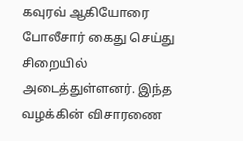கவுரவ் ஆகியோரை போலீசார் கைது செய்து சிறையில் அடைத்துள்ளனர். இந்த வழக்கின் விசாரணை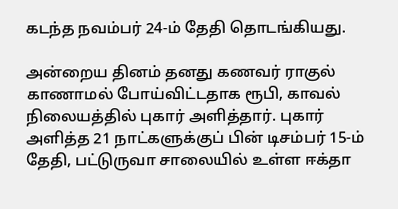கடந்த நவம்பர் 24-ம் தேதி தொடங்கியது.

அன்றைய தினம் தனது கணவர் ராகுல் காணாமல் போய்விட்டதாக ரூபி, காவல் நிலையத்தில் புகார் அளித்தார். புகார் அளித்த 21 நாட்களுக்குப் பின் டிசம்பர் 15-ம் தேதி, பட்டுருவா சாலையில் உள்ள ஈக்தா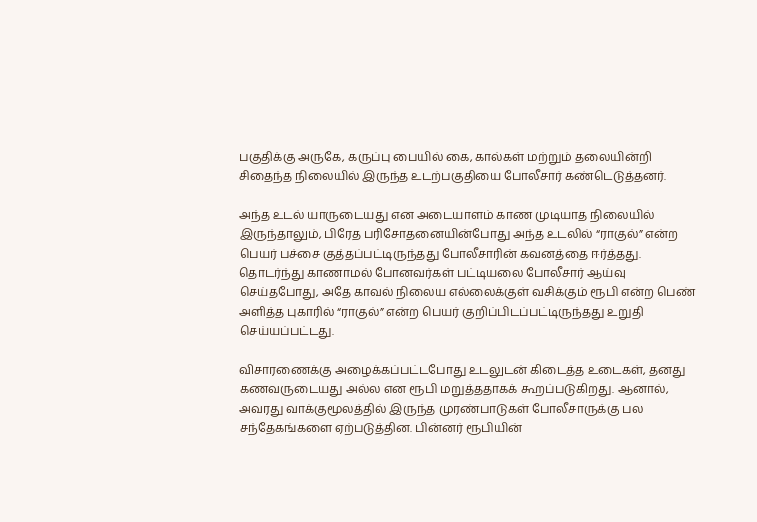பகுதிக்கு அருகே, கருப்பு பையில் கை, கால்கள் மற்றும் தலையின்றி சிதைந்த நிலையில் இருந்த உடற்பகுதியை போலீசார் கண்டெடுத்தனர்.

அந்த உடல் யாருடையது என அடையாளம் காண முடியாத நிலையில் இருந்தாலும், பிரேத பரிசோதனையின்போது அந்த உடலில் “ராகுல்” என்ற பெயர் பச்சை குத்தப்பட்டிருந்தது போலீசாரின் கவனத்தை ஈர்த்தது. தொடர்ந்து காணாமல் போனவர்கள் பட்டியலை போலீசார் ஆய்வு செய்தபோது, அதே காவல் நிலைய எல்லைக்குள் வசிக்கும் ரூபி என்ற பெண் அளித்த புகாரில் “ராகுல்” என்ற பெயர் குறிப்பிடப்பட்டிருந்தது உறுதி செய்யப்பட்டது.

விசாரணைக்கு அழைக்கப்பட்டபோது உடலுடன் கிடைத்த உடைகள், தனது கணவருடையது அல்ல என ரூபி மறுத்ததாகக் கூறப்படுகிறது. ஆனால், அவரது வாக்குமூலத்தில் இருந்த முரண்பாடுகள் போலீசாருக்கு பல சந்தேகங்களை ஏற்படுத்தின. பின்னர் ரூபியின்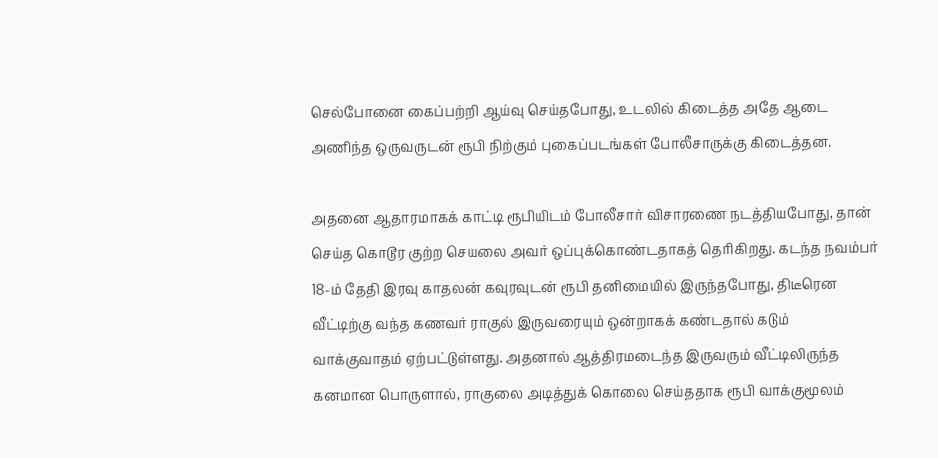செல்போனை கைப்பற்றி ஆய்வு செய்தபோது, உடலில் கிடைத்த அதே ஆடை அணிந்த ஒருவருடன் ரூபி நிற்கும் புகைப்படங்கள் போலீசாருக்கு கிடைத்தன.

அதனை ஆதாரமாகக் காட்டி ரூபியிடம் போலீசார் விசாரணை நடத்தியபோது, தான் செய்த கொடூர குற்ற செயலை அவர் ஒப்புக்கொண்டதாகத் தெரிகிறது. கடந்த நவம்பர் 18-ம் தேதி இரவு காதலன் கவுரவுடன் ரூபி தனிமையில் இருந்தபோது, திடீரென வீட்டிற்கு வந்த கணவர் ராகுல் இருவரையும் ஒன்றாகக் கண்டதால் கடும் வாக்குவாதம் ஏற்பட்டுள்ளது. அதனால் ஆத்திரமடைந்த இருவரும் வீட்டிலிருந்த கனமான பொருளால், ராகுலை அடித்துக் கொலை செய்ததாக ரூபி வாக்குமூலம்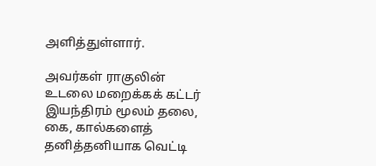அளித்துள்ளார்.

அவர்கள் ராகுலின் உடலை மறைக்கக் கட்டர் இயந்திரம் மூலம் தலை, கை, கால்களைத் தனித்தனியாக வெட்டி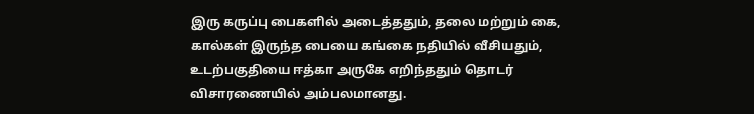இரு கருப்பு பைகளில் அடைத்ததும், தலை மற்றும் கை, கால்கள் இருந்த பையை கங்கை நதியில் வீசியதும், உடற்பகுதியை ஈத்கா அருகே எறிந்ததும் தொடர் விசாரணையில் அம்பலமானது.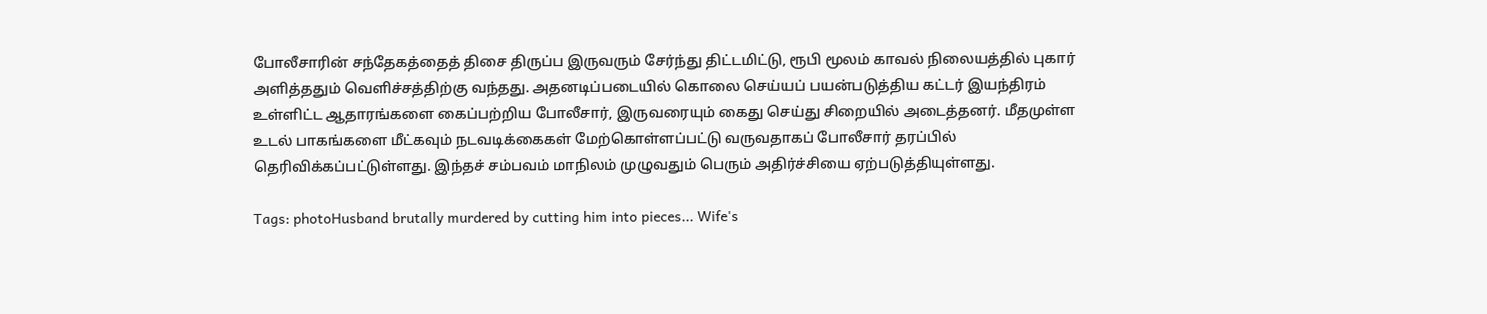போலீசாரின் சந்தேகத்தைத் திசை திருப்ப இருவரும் சேர்ந்து திட்டமிட்டு, ரூபி மூலம் காவல் நிலையத்தில் புகார் அளித்ததும் வெளிச்சத்திற்கு வந்தது. அதனடிப்படையில் கொலை செய்யப் பயன்படுத்திய கட்டர் இயந்திரம் உள்ளிட்ட ஆதாரங்களை கைப்பற்றிய போலீசார், இருவரையும் கைது செய்து சிறையில் அடைத்தனர். மீதமுள்ள உடல் பாகங்களை மீட்கவும் நடவடிக்கைகள் மேற்கொள்ளப்பட்டு வருவதாகப் போலீசார் தரப்பில் தெரிவிக்கப்பட்டுள்ளது. இந்தச் சம்பவம் மாநிலம் முழுவதும் பெரும் அதிர்ச்சியை ஏற்படுத்தியுள்ளது.

Tags: photoHusband brutally murdered by cutting him into pieces... Wife's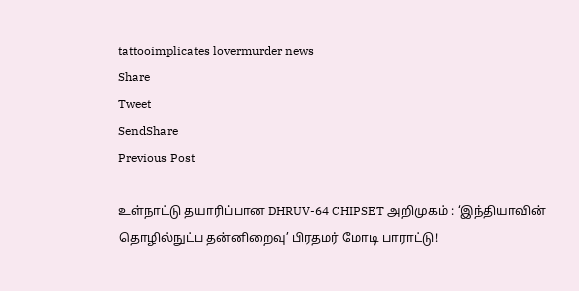tattooimplicates lovermurder news
Share
Tweet
SendShare
Previous Post

உள்நாட்டு தயாரிப்பான DHRUV-64 CHIPSET அறிமுகம் : ‘இந்தியாவின் தொழில்நுட்ப தன்னிறைவு’ பிரதமர் மோடி பாராட்டு!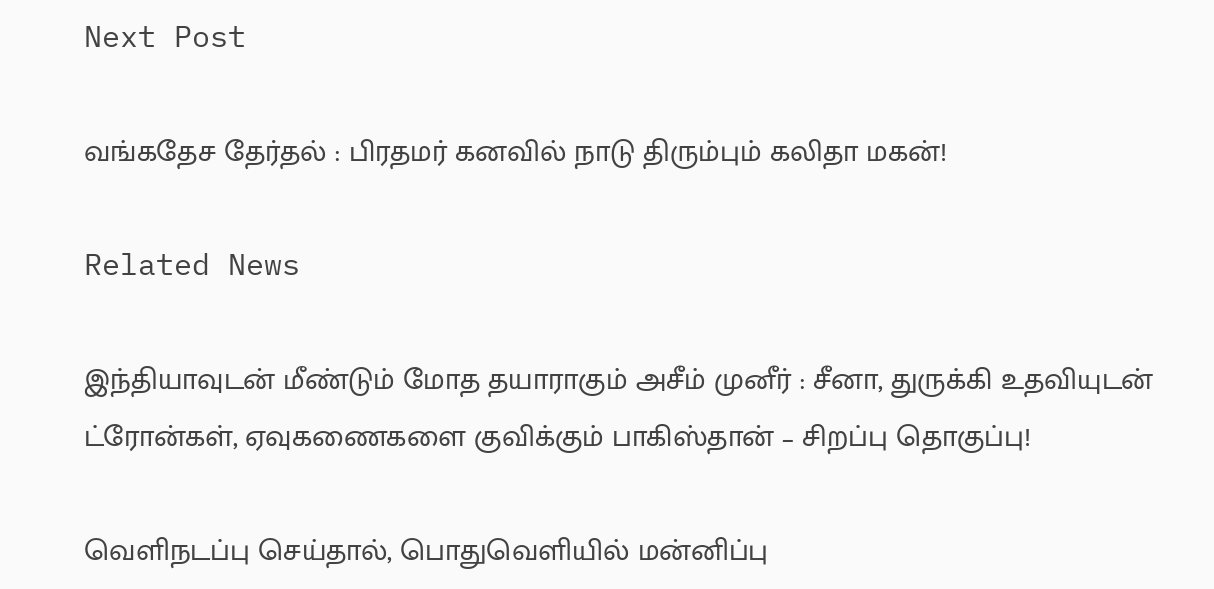Next Post

வங்கதேச தேர்தல் : பிரதமர் கனவில் நாடு திரும்பும் கலிதா மகன்!

Related News

இந்தியாவுடன் மீண்டும் மோத தயாராகும் அசீம் முனீர் : சீனா, துருக்கி உதவியுடன் ட்ரோன்கள், ஏவுகணைகளை குவிக்கும் பாகிஸ்தான் – சிறப்பு தொகுப்பு!

வெளிநடப்பு செய்தால், பொதுவெளியில் மன்னிப்பு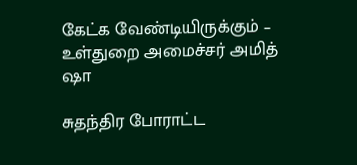கேட்க வேண்டியிருக்கும் – உள்துறை அமைச்சர் அமித் ஷா

சுதந்திர போராட்ட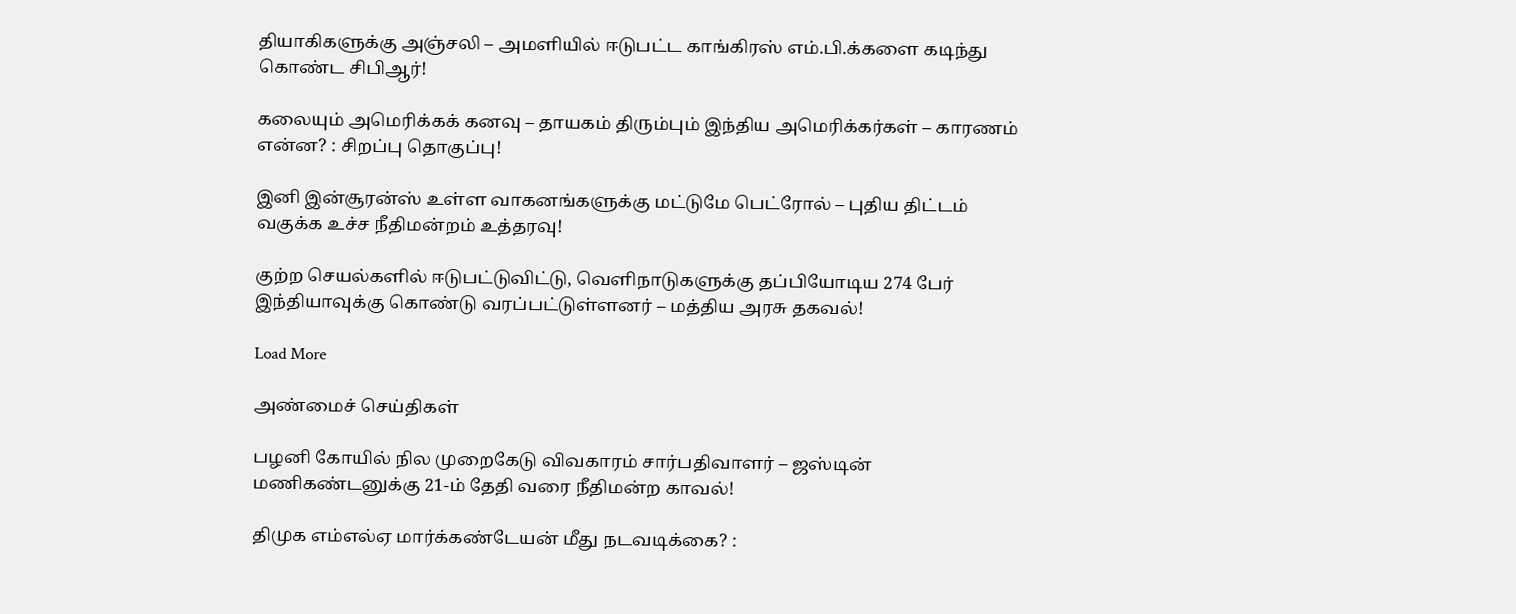தியாகிகளுக்கு அஞ்சலி – அமளியில் ஈடுபட்ட காங்கிரஸ் எம்.பி.க்களை கடிந்து கொண்ட சிபிஆர்!

கலையும் அமெரிக்கக் கனவு – தாயகம் திரும்பும் இந்திய அமெரிக்கர்கள் – காரணம் என்ன? : சிறப்பு தொகுப்பு!

இனி இன்சூரன்ஸ் உள்ள வாகனங்களுக்கு மட்டுமே பெட்ரோல் – புதிய திட்டம் வகுக்க உச்ச நீதிமன்றம் உத்தரவு!

குற்ற செயல்களில் ஈடுபட்டுவிட்டு, வெளிநாடுகளுக்கு தப்பியோடிய 274 பேர் இந்தியாவுக்கு கொண்டு வரப்பட்டுள்ளனர் – மத்திய அரசு தகவல்!

Load More

அண்மைச் செய்திகள்

பழனி கோயில் நில முறைகேடு விவகாரம் சார்பதிவாளர் – ஜஸ்டின் மணிகண்டனுக்கு 21-ம் தேதி வரை நீதிமன்ற காவல்!

திமுக எம்எல்ஏ மார்க்கண்டேயன் மீது நடவடிக்கை? :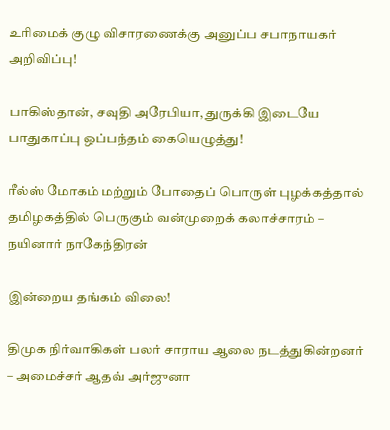உரிமைக் குழு விசாரணைக்கு அனுப்ப சபாநாயகர் அறிவிப்பு!

பாகிஸ்தான், சவுதி அரேபியா, துருக்கி இடையே பாதுகாப்பு ஒப்பந்தம் கையெழுத்து!

ரீல்ஸ் மோகம் மற்றும் போதைப் பொருள் புழக்கத்தால் தமிழகத்தில் பெருகும் வன்முறைக் கலாச்சாரம் – நயினார் நாகேந்திரன்

இன்றைய தங்கம் விலை!

திமுக நிர்வாகிகள் பலர் சாராய ஆலை நடத்துகின்றனர் – அமைச்சர் ஆதவ் அர்ஜுனா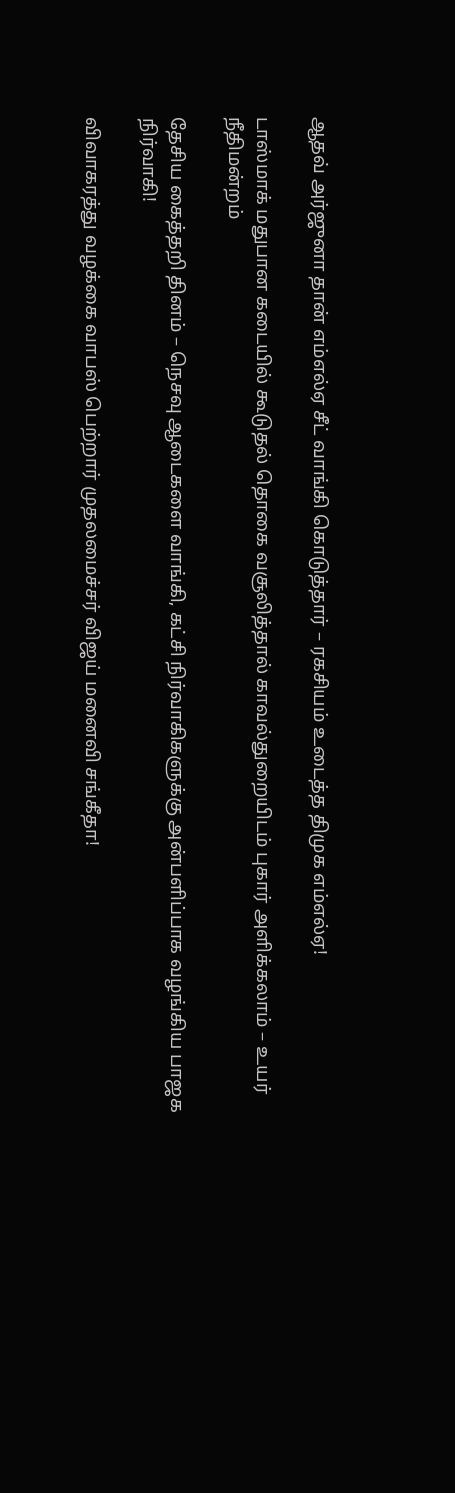ஆதவ் அர்ஜுனா தான் எம்எல்ஏ சீட் வாங்கி கொடுத்தார் – ரகசியம் உடைத்த திமுக எம்எல்ஏ!

டாஸ்மாக் மதுபான கடையில் கூடுதல் தொகை வசூலித்தால் காவல்துறையிடம் புகார் அளிக்கலாம் – உயர் நீதிமன்றம்

தேசிய கைத்தறி தினம் – நெசவு ஆடைகளை வாங்கி, கட்சி நிர்வாகிகளுக்கு அன்பளிப்பாக வழங்கிய பாஜக நிர்வாகி!

விவாகரத்து வழக்கை வாபஸ் பெற்றார் முதலமைச்சர் விஜய் மனைவி சங்கீதா!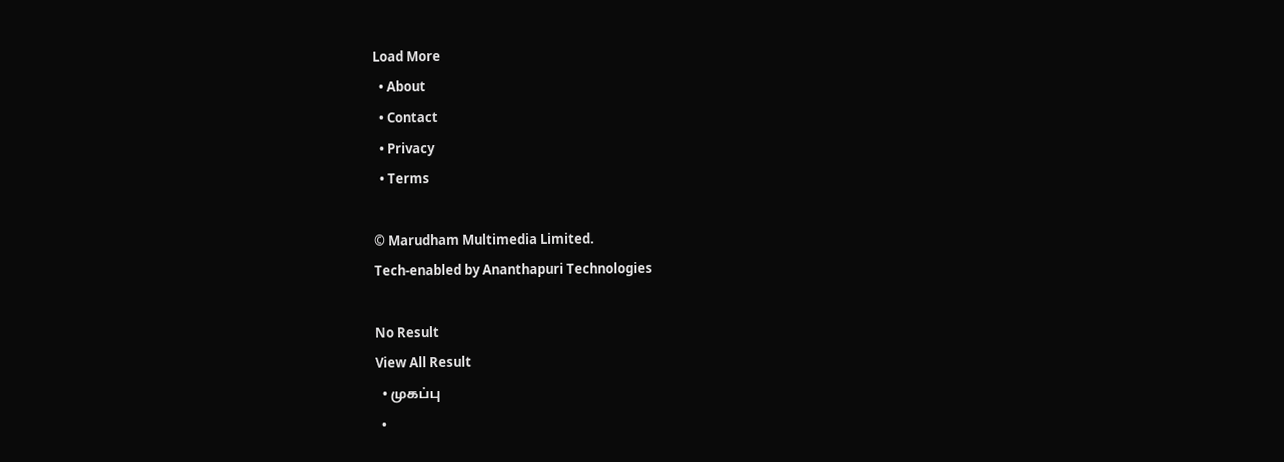Load More
  • About
  • Contact
  • Privacy
  • Terms

© Marudham Multimedia Limited.
Tech-enabled by Ananthapuri Technologies

No Result
View All Result
  • முகப்பு
  •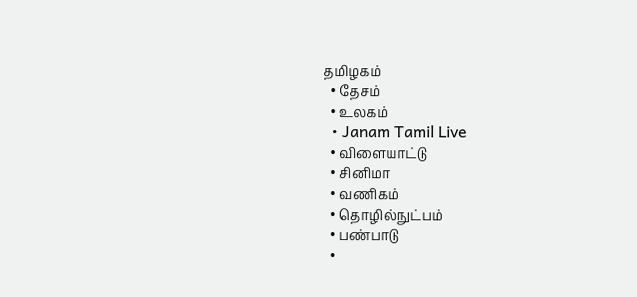தமிழகம்
  • தேசம்
  • உலகம்
  • Janam Tamil Live
  • விளையாட்டு
  • சினிமா
  • வணிகம்
  • தொழில்நுட்பம்
  • பண்பாடு
  •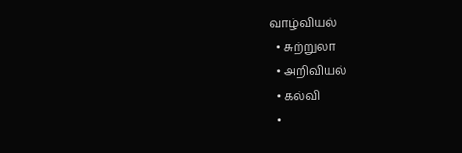வாழ்வியல்
  • சுற்றுலா
  • அறிவியல்
  • கல்வி
  •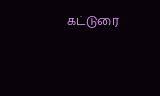கட்டுரை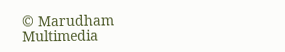© Marudham Multimedia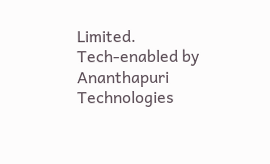Limited.
Tech-enabled by Ananthapuri Technologies